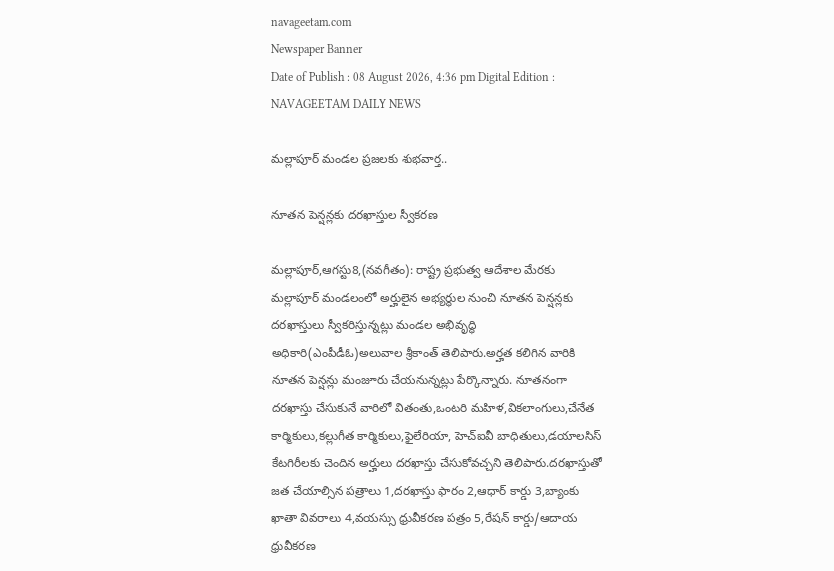navageetam.com
Newspaper Banner
Date of Publish : 08 August 2026, 4:36 pm Digital Edition : NAVAGEETAM DAILY NEWS

మల్లాపూర్ మండల ప్రజలకు శుభవార్త..

నూతన పెన్షన్లకు దరఖాస్తుల స్వీకరణ

మల్లాపూర్,ఆగస్టు8,(నవగీతం): రాష్ట్ర ప్రభుత్వ ఆదేశాల మేరకు మల్లాపూర్ మండలంలో అర్హులైన అభ్యర్థుల నుంచి నూతన పెన్షన్లకు దరఖాస్తులు స్వీకరిస్తున్నట్లు మండల అభివృద్ధి అధికారి(ఎంపీడీఓ)అలువాల శ్రీకాంత్ తెలిపారు.అర్హత కలిగిన వారికి నూతన పెన్షన్లు మంజూరు చేయనున్నట్లు పేర్కొన్నారు. నూతనంగా దరఖాస్తు చేసుకునే వారిలో వితంతు,ఒంటరి మహిళ,వికలాంగులు,చేనేత కార్మికులు,కల్లుగీత కార్మికులు,ఫైలేరియా, హెచ్‌ఐవీ బాధితులు,డయాలసిస్ కేటగిరీలకు చెందిన అర్హులు దరఖాస్తు చేసుకోవచ్చని తెలిపారు.దరఖాస్తుతో జత చేయాల్సిన పత్రాలు 1,దరఖాస్తు ఫారం 2,ఆధార్ కార్డు 3,బ్యాంకు ఖాతా వివరాలు 4,వయస్సు ధ్రువీకరణ పత్రం 5,రేషన్ కార్డు/ఆదాయ ధ్రువీకరణ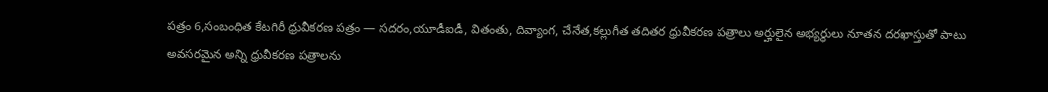పత్రం 6,సంబంధిత కేటగిరీ ధ్రువీకరణ పత్రం — సదరం,యూడీఐడీ, వితంతు, దివ్యాంగ, చేనేత,కల్లుగీత తదితర ధ్రువీకరణ పత్రాలు అర్హులైన అభ్యర్థులు నూతన దరఖాస్తుతో పాటు అవసరమైన అన్ని ధ్రువీకరణ పత్రాలను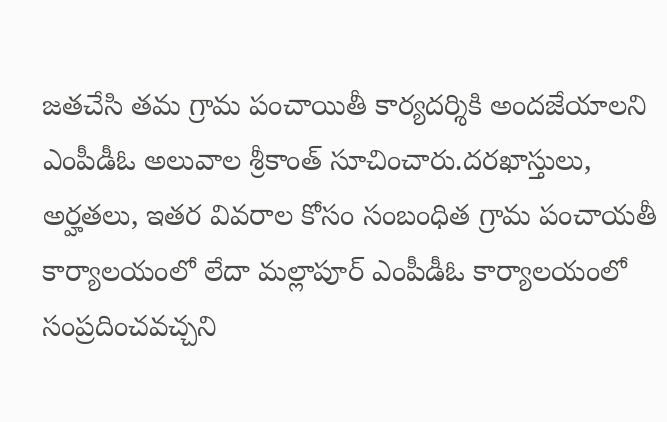జతచేసి తమ గ్రామ పంచాయితీ కార్యదర్శికి అందజేయాలని ఎంపీడీఓ అలువాల శ్రీకాంత్ సూచించారు.దరఖాస్తులు, అర్హతలు, ఇతర వివరాల కోసం సంబంధిత గ్రామ పంచాయతీ కార్యాలయంలో లేదా మల్లాపూర్ ఎంపీడీఓ కార్యాలయంలో సంప్రదించవచ్చని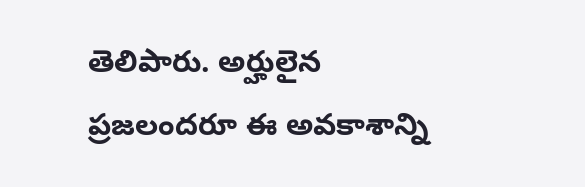తెలిపారు. అర్హులైన ప్రజలందరూ ఈ అవకాశాన్ని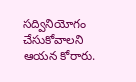సద్వినియోగం చేసుకోవాలని ఆయన కోరారు.